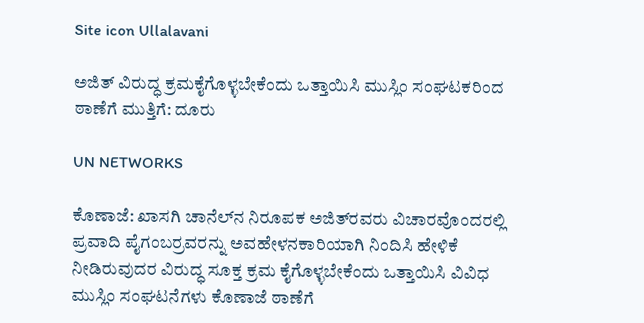Site icon Ullalavani

ಅಜಿತ್ ವಿರುದ್ಧ ಕ್ರಮಕೈಗೊಳ್ಳಬೇಕೆಂದು ಒತ್ತಾಯಿಸಿ ಮುಸ್ಲಿಂ ಸಂಘಟಕರಿಂದ ಠಾಣೆಗೆ ಮುತ್ತಿಗೆ: ದೂರು

UN NETWORKS

ಕೊಣಾಜೆ: ಖಾಸಗಿ ಚಾನೆಲ್‍ನ ನಿರೂಪಕ ಅಜಿತ್‍ರವರು ವಿಚಾರವೊಂದರಲ್ಲಿ ಪ್ರವಾದಿ ಪೈಗಂಬರ್‍ರವರನ್ನು ಅವಹೇಳನಕಾರಿಯಾಗಿ ನಿಂದಿಸಿ ಹೇಳಿಕೆ ನೀಡಿರುವುದರ ವಿರುದ್ಧ ಸೂಕ್ತ ಕ್ರಮ ಕೈಗೊಳ್ಳಬೇಕೆಂದು ಒತ್ತಾಯಿಸಿ ವಿವಿಧ ಮುಸ್ಲಿಂ ಸಂಘಟನೆಗಳು ಕೊಣಾಜೆ ಠಾಣೆಗೆ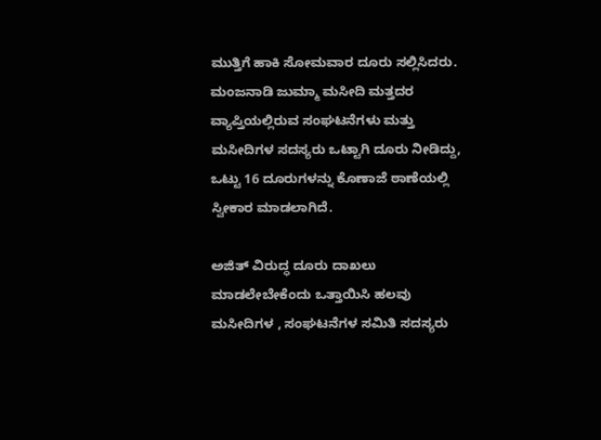ಮುತ್ತಿಗೆ ಹಾಕಿ ಸೋಮವಾರ ದೂರು ಸಲ್ಲಿಸಿದರು. ಮಂಜನಾಡಿ ಜುಮ್ಮಾ ಮಸೀದಿ ಮತ್ತದರ ವ್ಯಾಪ್ತಿಯಲ್ಲಿರುವ ಸಂಘಟನೆಗಳು ಮತ್ತು ಮಸೀದಿಗಳ ಸದಸ್ಯರು ಒಟ್ಟಾಗಿ ದೂರು ನೀಡಿದ್ದು, ಒಟ್ಟು 16 ದೂರುಗಳನ್ನು ಕೊಣಾಜೆ ಠಾಣೆಯಲ್ಲಿ ಸ್ವೀಕಾರ ಮಾಡಲಾಗಿದೆ.

ಅಜಿತ್ ವಿರುದ್ಧ ದೂರು ದಾಖಲು ಮಾಡಲೇಬೇಕೆಂದು ಒತ್ತಾಯಿಸಿ ಹಲವು ಮಸೀದಿಗಳ , ಸಂಘಟನೆಗಳ ಸಮಿತಿ ಸದಸ್ಯರು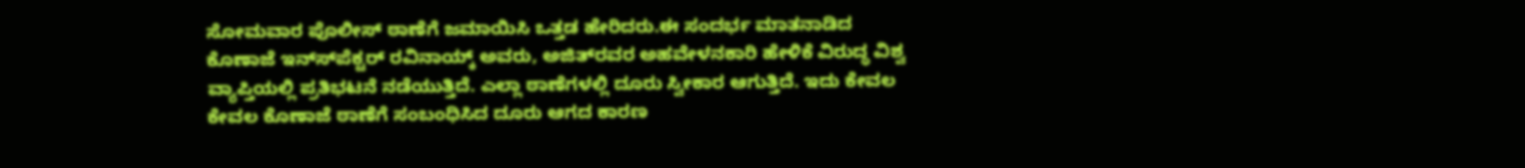ಸೋಮವಾರ ಪೊಲೀಸ್ ಠಾಣೆಗೆ ಜಮಾಯಿಸಿ ಒತ್ತಡ ಹೇರಿದರು.ಈ ಸಂದರ್ಭ ಮಾತನಾಡಿದ ಕೊಣಾಜೆ ಇನ್ಸ್‍ಪೆಕ್ಟರ್ ರವಿನಾಯ್ಕ್ ಅವರು, ಅಜಿತ್‍ರವರ ಅಹವೇಳನಕಾರಿ ಹೇಳಿಕೆ ವಿರುದ್ಧ ವಿಶ್ವ ವ್ಯಾಪ್ತಿಯಲ್ಲಿ ಪ್ರತಿಭಟನೆ ನಡೆಯುತ್ತಿದೆ. ಎಲ್ಲಾ ಠಾಣೆಗಳಲ್ಲಿ ದೂರು ಸ್ವೀಕಾರ ಆಗುತ್ತಿದೆ. ಇದು ಕೇವಲ ಕೇವಲ ಕೊಣಾಜೆ ಠಾಣೆಗೆ ಸಂಬಂಧಿಸಿದ ದೂರು ಆಗದ ಕಾರಣ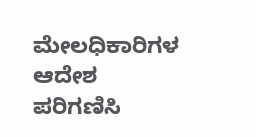ಮೇಲಧಿಕಾರಿಗಳ ಆದೇಶ ಪರಿಗಣಿಸಿ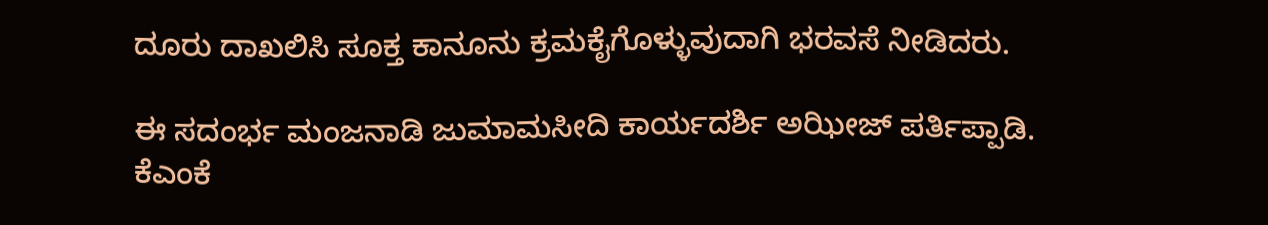ದೂರು ದಾಖಲಿಸಿ ಸೂಕ್ತ ಕಾನೂನು ಕ್ರಮಕೈಗೊಳ್ಳುವುದಾಗಿ ಭರವಸೆ ನೀಡಿದರು.

ಈ ಸದಂರ್ಭ ಮಂಜನಾಡಿ ಜುಮಾಮಸೀದಿ ಕಾರ್ಯದರ್ಶಿ ಅಝೀಜ್ ಪರ್ತಿಪ್ಪಾಡಿ. ಕೆಎಂಕೆ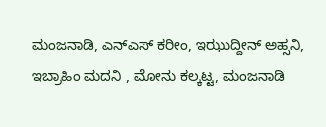ಮಂಜನಾಡಿ, ಎನ್‍ಎಸ್ ಕರೀಂ, ಇಝುದ್ದೀನ್ ಅಹ್ಸನಿ, ಇಬ್ರಾಹಿಂ ಮದನಿ , ಮೋನು ಕಲ್ಕಟ್ಟ, ಮಂಜನಾಡಿ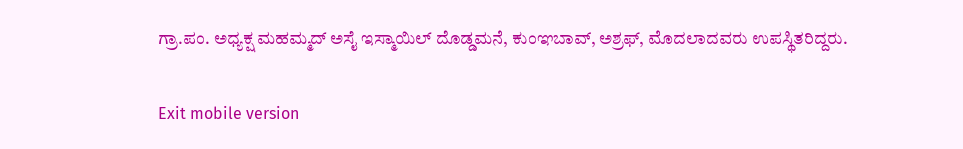ಗ್ರಾ.ಪಂ. ಅಧ್ಯಕ್ಷ ಮಹಮ್ಮದ್ ಅಸೈ ಇಸ್ಮಾಯಿಲ್ ದೊಡ್ಡಮನೆ, ಕುಂಞಬಾವ್, ಅಶ್ರಫ್, ಮೊದಲಾದವರು ಉಪಸ್ಥಿತರಿದ್ದರು.

Exit mobile version